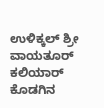ಉಳಿಕ್ಕಲ್ ಶ್ರೀ ವಾಯತೂರ್ ಕಲಿಯಾರ್ ಕೊಡಗಿನ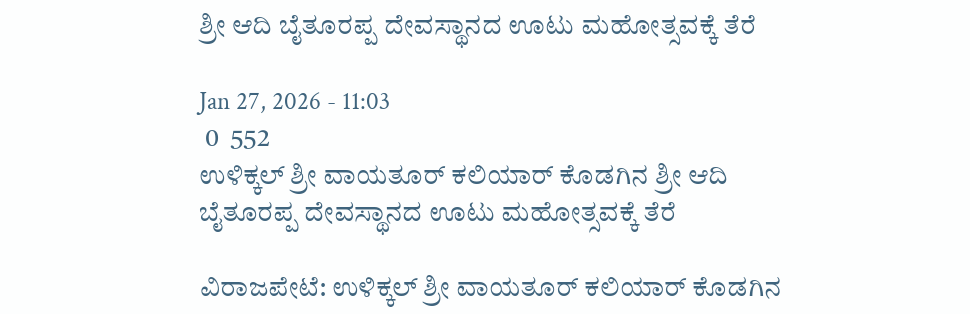ಶ್ರೀ ಆದಿ ಬೈತೂರಪ್ಪ ದೇವಸ್ಥಾನದ ಊಟು ಮಹೋತ್ಸವಕ್ಕೆ ತೆರೆ

Jan 27, 2026 - 11:03
 0  552
ಉಳಿಕ್ಕಲ್ ಶ್ರೀ ವಾಯತೂರ್ ಕಲಿಯಾರ್ ಕೊಡಗಿನ ಶ್ರೀ ಆದಿ ಬೈತೂರಪ್ಪ ದೇವಸ್ಥಾನದ ಊಟು ಮಹೋತ್ಸವಕ್ಕೆ ತೆರೆ

ವಿರಾಜಪೇಟೆ: ಉಳಿಕ್ಕಲ್ ಶ್ರೀ ವಾಯತೂರ್ ಕಲಿಯಾರ್ ಕೊಡಗಿನ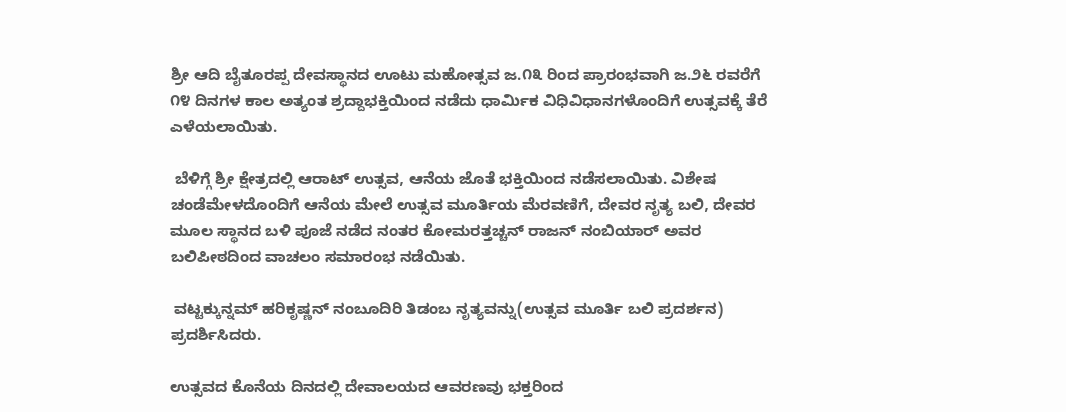ಶ್ರೀ ಆದಿ ಬೈತೂರಪ್ಪ ದೇವಸ್ಥಾನದ ಊಟು ಮಹೋತ್ಸವ ಜ.೧೩ ರಿಂದ ಪ್ರಾರಂಭವಾಗಿ ಜ.೨೬ ರವರೆಗೆ ೧೪ ದಿನಗಳ ಕಾಲ ಅತ್ಯಂತ ಶ್ರದ್ದಾಭಕ್ತಿಯಿಂದ ನಡೆದು ಧಾರ್ಮಿಕ ವಿಧಿವಿಧಾನಗಳೊಂದಿಗೆ ಉತ್ಸವಕ್ಕೆ ತೆರೆ ಎಳೆಯಲಾಯಿತು.

 ಬೆಳಿಗ್ಗೆ ಶ್ರೀ ಕ್ಷೇತ್ರದಲ್ಲಿ ಆರಾಟ್ ಉತ್ಸವ, ಆನೆಯ ಜೊತೆ ಭಕ್ತಿಯಿಂದ ನಡೆಸಲಾಯಿತು. ವಿಶೇಷ ಚಂಡೆಮೇಳದೊಂದಿಗೆ ಆನೆಯ ಮೇಲೆ ಉತ್ಸವ ಮೂರ್ತಿಯ ಮೆರವಣಿಗೆ, ದೇವರ ನೃತ್ಯ ಬಲಿ, ದೇವರ ಮೂಲ ಸ್ಥಾನದ ಬಳಿ ಪೂಜೆ ನಡೆದ ನಂತರ ಕೋಮರತ್ತಚ್ಚನ್ ರಾಜನ್ ನಂಬಿಯಾರ್ ಅವರ ಬಲಿಪೀಠದಿಂದ ವಾಚಲಂ ಸಮಾರಂಭ ನಡೆಯಿತು.

 ವಟ್ಟಕ್ಕುನ್ನಮ್ ಹರಿಕೃಷ್ಣನ್ ನಂಬೂದಿರಿ ತಿಡಂಬ ನೃತ್ಯವನ್ನು(ಉತ್ಸವ ಮೂರ್ತಿ ಬಲಿ ಪ್ರದರ್ಶನ) ಪ್ರದರ್ಶಿಸಿದರು.

ಉತ್ಸವದ ಕೊನೆಯ ದಿನದಲ್ಲಿ ದೇವಾಲಯದ ಆವರಣವು ಭಕ್ತರಿಂದ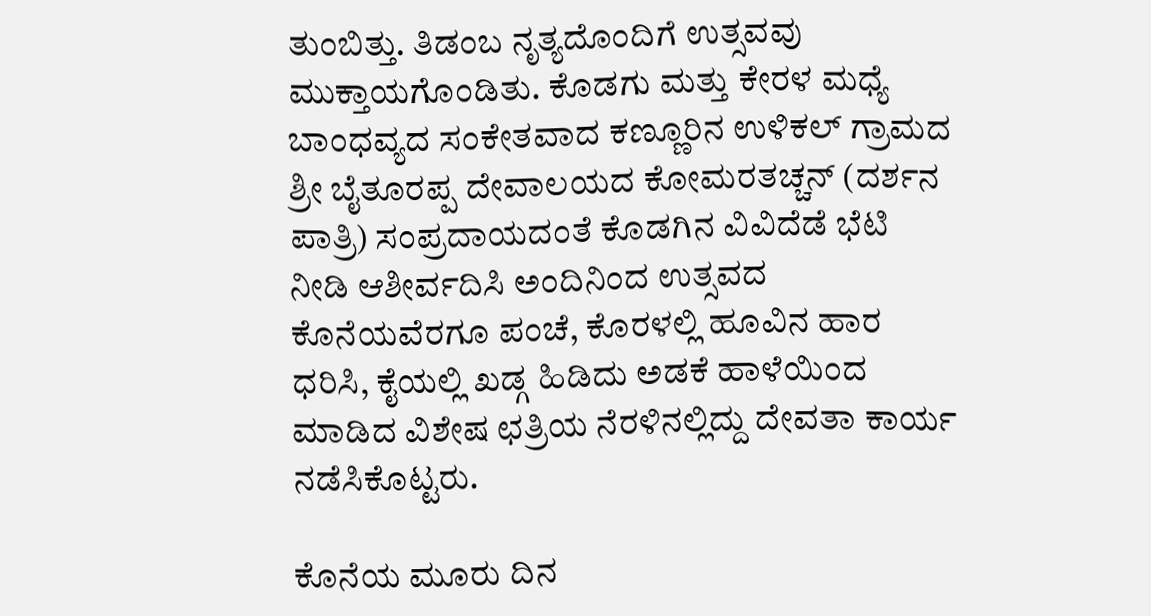ತುಂಬಿತ್ತು. ತಿಡಂಬ ನೃತ್ಯದೊಂದಿಗೆ ಉತ್ಸವವು ಮುಕ್ತಾಯಗೊಂಡಿತು. ಕೊಡಗು ಮತ್ತು ಕೇರಳ ಮಧ್ಯೆ ಬಾಂಧವ್ಯದ ಸಂಕೇತವಾದ ಕಣ್ಣೂರಿನ ಉಳಿಕಲ್ ಗ್ರಾಮದ ಶ್ರೀ ಬೈತೂರಪ್ಪ ದೇವಾಲಯದ ಕೋಮರತಚ್ಚನ್ (ದರ್ಶನ ಪಾತ್ರಿ) ಸಂಪ್ರದಾಯದಂತೆ ಕೊಡಗಿನ ವಿವಿದೆಡೆ ಭೆಟಿ ನೀಡಿ ಆಶೀರ್ವದಿಸಿ ಅಂದಿನಿಂದ ಉತ್ಸವದ ಕೊನೆಯವೆರಗೂ ಪಂಚೆ, ಕೊರಳಲ್ಲಿ ಹೂವಿನ ಹಾರ ಧರಿಸಿ, ಕೈಯಲ್ಲಿ ಖಡ್ಗ ಹಿಡಿದು ಅಡಕೆ ಹಾಳೆಯಿಂದ ಮಾಡಿದ ವಿಶೇಷ ಛತ್ರಿಯ ನೆರಳಿನಲ್ಲಿದ್ದು ದೇವತಾ ಕಾರ್ಯ ನಡೆಸಿಕೊಟ್ಟರು.

ಕೊನೆಯ ಮೂರು ದಿನ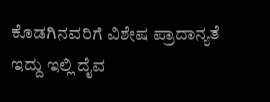ಕೊಡಗಿನವರಿಗೆ ವಿಶೇಷ ಪ್ರಾದಾನ್ಯತೆ ಇದ್ದು ಇಲ್ಲಿ ದೈವ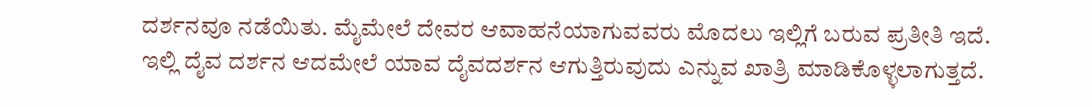ದರ್ಶನವೂ ನಡೆಯಿತು. ಮೈಮೇಲೆ ದೇವರ ಆವಾಹನೆಯಾಗುವವರು ಮೊದಲು ಇಲ್ಲಿಗೆ ಬರುವ ಪ್ರತೀತಿ ಇದೆ. ಇಲ್ಲಿ ದೈವ ದರ್ಶನ ಆದಮೇಲೆ ಯಾವ ದೈವದರ್ಶನ ಆಗುತ್ತಿರುವುದು ಎನ್ನುವ ಖಾತ್ರಿ ಮಾಡಿಕೊಳ್ಳಲಾಗುತ್ತದೆ.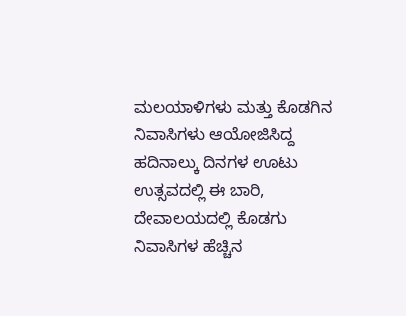ಮಲಯಾಳಿಗಳು ಮತ್ತು ಕೊಡಗಿನ ನಿವಾಸಿಗಳು ಆಯೋಜಿಸಿದ್ದ ಹದಿನಾಲ್ಕು ದಿನಗಳ ಊಟು ಉತ್ಸವದಲ್ಲಿ ಈ ಬಾರಿ, ದೇವಾಲಯದಲ್ಲಿ ಕೊಡಗು ನಿವಾಸಿಗಳ ಹೆಚ್ಚಿನ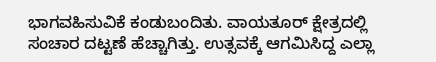ಭಾಗವಹಿಸುವಿಕೆ ಕಂಡುಬಂದಿತು. ವಾಯತೂರ್ ಕ್ಷೇತ್ರದಲ್ಲಿ ಸಂಚಾರ ದಟ್ಟಣೆ ಹೆಚ್ಚಾಗಿತ್ತು. ಉತ್ಸವಕ್ಕೆ ಆಗಮಿಸಿದ್ದ ಎಲ್ಲಾ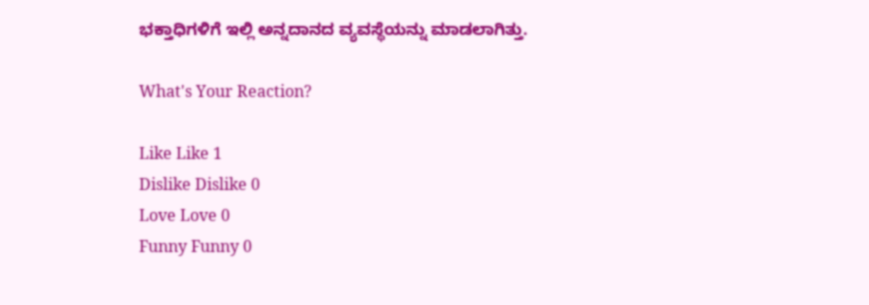ಭಕ್ತಾಧಿಗಳಿಗೆ ಇಲ್ಲಿ ಅನ್ನದಾನದ ವ್ಯವಸ್ಥೆಯನ್ನು ಮಾಡಲಾಗಿತ್ತು.

What's Your Reaction?

Like Like 1
Dislike Dislike 0
Love Love 0
Funny Funny 0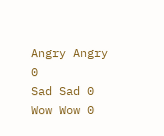Angry Angry 0
Sad Sad 0
Wow Wow 0